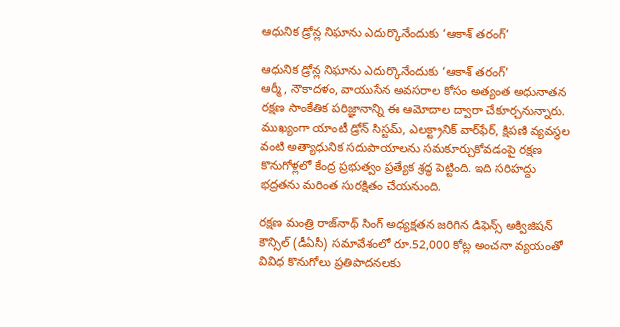ఆధునిక డ్రోన్ల నిఘాను ఎదుర్కొనేందుకు ‘ఆకాశ్ తరంగ్’

ఆధునిక డ్రోన్ల నిఘాను ఎదుర్కొనేందుకు ‘ఆకాశ్ తరంగ్’
ఆర్మీ, నౌకాదళం, వాయుసేన అవసరాల కోసం అత్యంత అధునాతన రక్షణ సాంకేతిక పరిజ్ఞానాన్ని ఈ ఆమోదాల ద్వారా చేకూర్చనున్నారు. ముఖ్యంగా యాంటీ డ్రోన్ సిస్టమ్, ఎలక్ట్రానిక్ వార్‌ఫేర్, క్షిపణి వ్యవస్థల వంటి అత్యాధునిక సదుపాయాలను సమకూర్చుకోవడంపై రక్షణ కొనుగోళ్లలో కేంద్ర ప్రభుత్వం ప్రత్యేక శ్రద్ధ పెట్టింది. ఇది సరిహద్దు భద్రతను మరింత సురక్షితం చేయనుంది.

రక్షణ మంత్రి రాజ్‌నాథ్ సింగ్ అధ్యక్షతన జరిగిన డిఫెన్స్ అక్విజిషన్ కౌన్సిల్ (డీఏసీ) సమావేశంలో రూ.52,000 కోట్ల అంచనా వ్యయంతో వివిధ కొనుగోలు ప్రతిపాదనలకు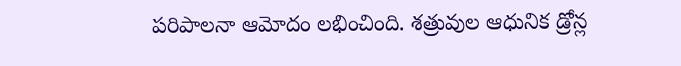పరిపాలనా ఆమోదం లభించింది. శత్రువుల ఆధునిక డ్రోన్ల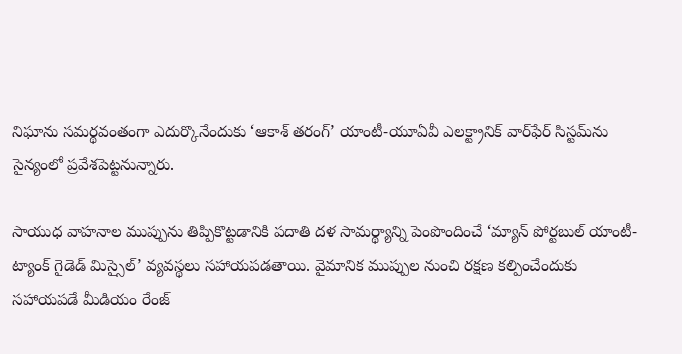నిఘాను సమర్థవంతంగా ఎదుర్కొనేందుకు ‘ఆకాశ్ తరంగ్’ యాంటీ-యూఏవీ ఎలక్ట్రానిక్ వార్‌ఫేర్ సిస్టమ్‌ను సైన్యంలో ప్రవేశపెట్టనున్నారు.

సాయుధ వాహనాల ముప్పును తిప్పికొట్టడానికి పదాతి దళ సామర్థ్యాన్ని పెంపొందించే ‘మ్యాన్ పోర్టబుల్ యాంటీ-ట్యాంక్ గైడెడ్ మిస్సైల్’ వ్యవస్థలు సహాయపడతాయి. వైమానిక ముప్పుల నుంచి రక్షణ కల్పించేందుకు సహాయపడే మీడియం రేంజ్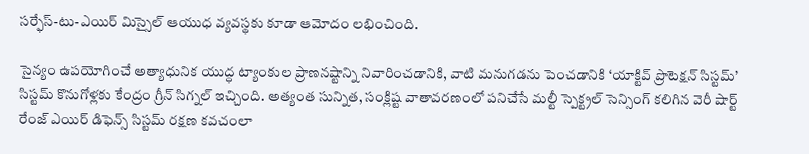సర్ఫేస్-టు-ఎయిర్ మిస్సైల్ ఆయుధ వ్యవస్థకు కూడా ఆమోదం లభించింది.

సైన్యం ఉపయోగించే అత్యాధునిక యుద్ధ ట్యాంకుల ప్రాణనష్టాన్ని నివారించడానికి, వాటి మనుగడను పెంచడానికి ‘యాక్టివ్ ప్రొటెక్షన్ సిస్టమ్’ సిస్టమ్ కొనుగోళ్లకు కేంద్రం గ్రీన్ సిగ్నల్ ఇచ్చింది. అత్యంత సున్నిత, సంక్లిష్ట వాతావరణంలో పనిచేసే మల్టీ స్పెక్ట్రల్ సెన్సింగ్ కలిగిన వెరీ షార్ట్ రేంజ్ ఎయిర్ డిఫెన్స్ సిస్టమ్ రక్షణ కవచంలా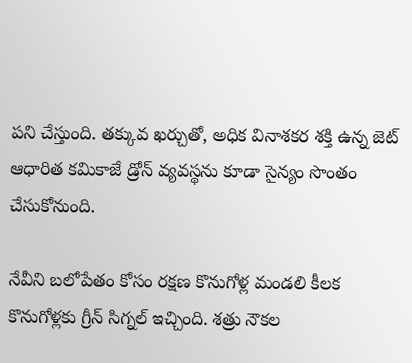పని చేస్తుంది. తక్కువ ఖర్చుతో, అధిక వినాశకర శక్తి ఉన్న జెట్ ఆధారిత కమికాజే డ్రోన్ వ్యవస్థను కూడా సైన్యం సొంతం చేసుకోనుంది.

నేవీని బలోపేతం కోసం రక్షణ కొనుగోళ్ల మండలి కీలక కొనుగోళ్లకు గ్రీన్ సిగ్నల్ ఇచ్చింది. శత్రు నౌకల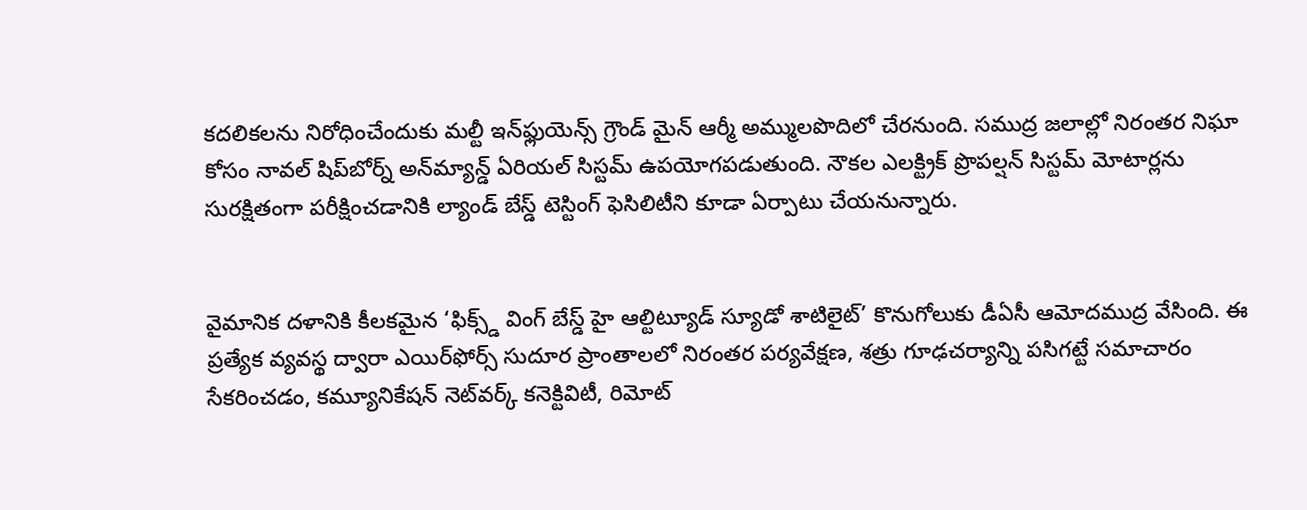కదలికలను నిరోధించేందుకు మల్టీ ఇన్‌ఫ్లుయెన్స్ గ్రౌండ్ మైన్ ఆర్మీ అమ్ములపొదిలో చేరనుంది. సముద్ర జలాల్లో నిరంతర నిఘా కోసం నావల్ షిప్‌బోర్న్ అన్‌మ్యాన్డ్ ఏరియల్ సిస్టమ్ ఉపయోగపడుతుంది. నౌకల ఎలక్ట్రిక్ ప్రొపల్షన్ సిస్టమ్ మోటార్లను సురక్షితంగా పరీక్షించడానికి ల్యాండ్ బేస్డ్ టెస్టింగ్ ఫెసిలిటీని కూడా ఏర్పాటు చేయనున్నారు.


వైమానిక దళానికి కీలకమైన ‘ఫిక్స్డ్ వింగ్ బేస్డ్ హై ఆల్టిట్యూడ్ స్యూడో శాటిలైట్’ కొనుగోలుకు డీఏసీ ఆమోదముద్ర వేసింది. ఈ ప్రత్యేక వ్యవస్థ ద్వారా ఎయిర్‌ఫోర్స్ సుదూర ప్రాంతాలలో నిరంతర పర్యవేక్షణ, శత్రు గూఢచర్యాన్ని పసిగట్టే సమాచారం సేకరించడం, కమ్యూనికేషన్ నెట్‌వర్క్ కనెక్టివిటీ, రిమోట్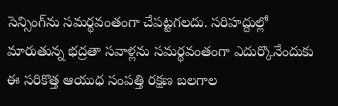సెన్సింగ్‌ను సమర్థవంతంగా చేపట్టగలదు. సరిహద్దుల్లో మారుతున్న భద్రతా సవాళ్లను సమర్థవంతంగా ఎదుర్కొనేందుకు ఈ సరికొత్త ఆయుధ సంపత్తి రక్షణ బలగాల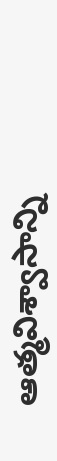ఆత్మవిశ్వాసాన్ని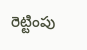రెట్టింపు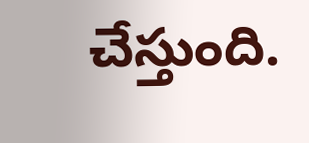చేస్తుంది.